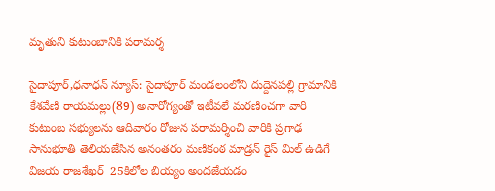మృతుని కుటుంబానికి పరామర్శ

సైదాపూర్,ధనాధన్ న్యూస్: సైదాపూర్ మండలంలోని దుద్దెనపల్లి గ్రామానికి  కేశవేణి రాయమల్లు(89) అనారోగ్యంతో ఇటీవలే మరణించగా వారి కుటుంబ సభ్యులను ఆదివారం రోజున పరామర్శించి వారికి ప్రగాఢ సానుభూతి తెలియజేసిన అనంతరం మణికంఠ మాడ్రన్ రైస్ మిల్ ఉడిగే విజయ రాజశేఖర్  25కిలోల బియ్యం అందజేయడం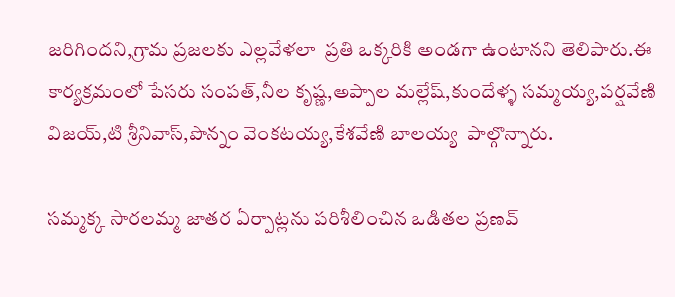జరిగిందని,గ్రామ ప్రజలకు ఎల్లవేళలా  ప్రతి ఒక్కరికి అండగా ఉంటానని తెలిపారు.ఈ కార్యక్రమంలో పేసరు సంపత్,నీల కృష్ణ,అప్పాల మల్లేష్,కుందేళ్ళ సమ్మయ్య,పర్షవేణి విజయ్,టి శ్రీనివాస్,పొన్నం వెంకటయ్య,కేశవేణి బాలయ్య  పాల్గొన్నారు.

సమ్మక్క సారలమ్మ జాతర ఏర్పాట్లను పరిశీలించిన ఒడితల ప్రణవ్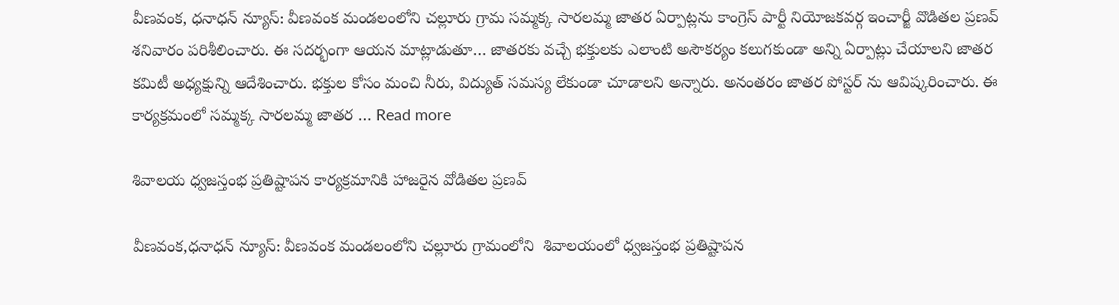వీణవంక, ధనాధన్ న్యూస్: వీణవంక మండలంలోని చల్లూరు గ్రామ సమ్మక్క సారలమ్మ జాతర ఏర్పాట్లను కాంగ్రెస్ పార్టీ నియోజకవర్గ ఇంచార్జీ వొడితల ప్రణవ్ శనివారం పరిశీలించారు. ఈ సదర్భంగా ఆయన మాట్లాడుతూ… జాతరకు వచ్చే భక్తులకు ఎలాంటి అసౌకర్యం కలుగకుండా అన్ని ఏర్పాట్లు చేయాలని జాతర కమిటీ అధ్యక్షున్ని ఆదేశించారు. భక్తుల కోసం మంచి నీరు, విద్యుత్ సమస్య లేకుండా చూడాలని అన్నారు. అనంతరం జాతర పోస్టర్ ను ఆవిష్కరించారు. ఈ కార్యక్రమంలో సమ్మక్క సారలమ్మ జాతర … Read more

శివాలయ ధ్వజస్తంభ ప్రతిష్టాపన కార్యక్రమానికి హాజరైన వోడితల ప్రణవ్

వీణవంక,ధనాధన్ న్యూస్: వీణవంక మండలంలోని చల్లూరు గ్రామంలోని  శివాలయంలో ధ్వజస్తంభ ప్రతిష్టాపన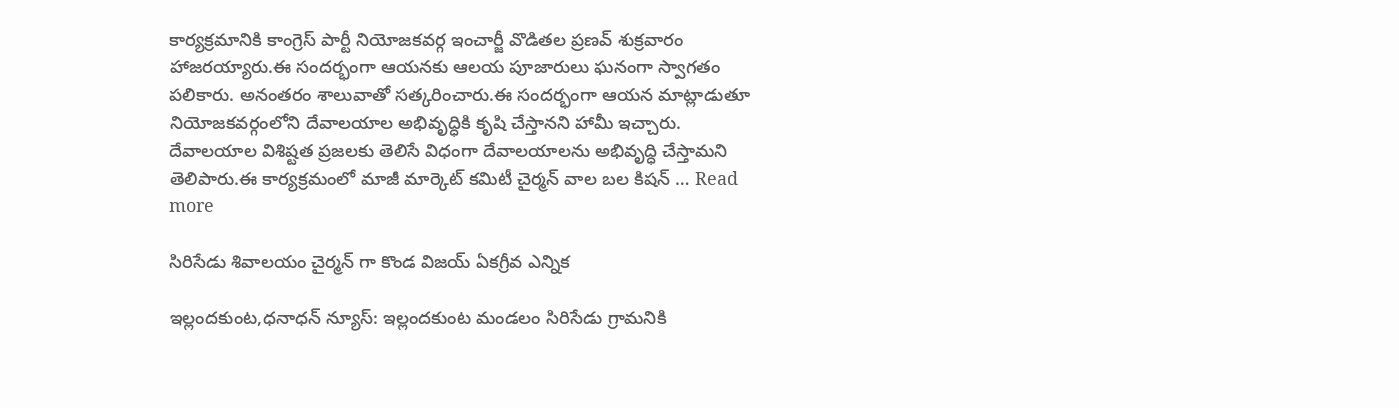కార్యక్రమానికి కాంగ్రెస్ పార్టీ నియోజకవర్గ ఇంచార్జీ వొడితల ప్రణవ్ శుక్రవారం హాజరయ్యారు.ఈ సందర్భంగా ఆయనకు ఆలయ పూజారులు ఘనంగా స్వాగతం పలికారు. అనంతరం శాలువాతో సత్కరించారు.ఈ సందర్భంగా ఆయన మాట్లాడుతూ నియోజకవర్గంలోని దేవాలయాల అభివృద్ధికి కృషి చేస్తానని హామీ ఇచ్చారు. దేవాలయాల విశిష్టత ప్రజలకు తెలిసే విధంగా దేవాలయాలను అభివృద్ధి చేస్తామని తెలిపారు.ఈ కార్యక్రమంలో మాజీ మార్కెట్ కమిటీ చైర్మన్ వాల బల కిషన్ … Read more

సిరిసేడు శివాలయం చైర్మన్ గా కొండ విజయ్ ఏకగ్రీవ ఎన్నిక

ఇల్లందకుంట,ధనాధన్ న్యూస్: ఇల్లందకుంట మండలం సిరిసేడు గ్రామనికి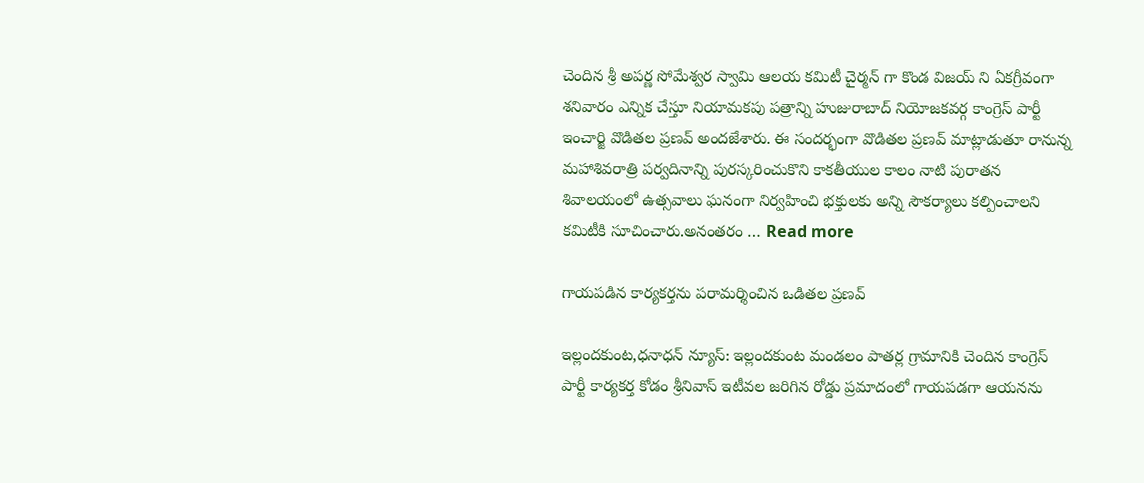చెందిన శ్రీ అపర్ణ సోమేశ్వర స్వామి ఆలయ కమిటీ చైర్మన్ గా కొండ విజయ్ ని ఏకగ్రీవంగా శనివారం ఎన్నిక చేస్తూ నియామకపు పత్రాన్ని హుజురాబాద్ నియోజకవర్గ కాంగ్రెస్ పార్టీ ఇంచార్జి వొడితల ప్రణవ్ అందజేశారు. ఈ సందర్భంగా వొడితల ప్రణవ్ మాట్లాడుతూ రానున్న మహాశివరాత్రి పర్వదినాన్ని పురస్కరించుకొని కాకతీయుల కాలం నాటి పురాతన శివాలయంలో ఉత్సవాలు ఘనంగా నిర్వహించి భక్తులకు అన్ని సౌకర్యాలు కల్పించాలని కమిటీకి సూచించారు.అనంతరం … Read more

గాయపడిన కార్యకర్తను పరామర్శించిన ఒడితల ప్రణవ్

ఇల్లందకుంట,ధనాధన్ న్యూస్: ఇల్లందకుంట మండలం పాతర్ల గ్రామానికి చెందిన కాంగ్రెస్ పార్టీ కార్యకర్త కోడం శ్రీనివాస్ ఇటీవల జరిగిన రోడ్డు ప్రమాదంలో గాయపడగా ఆయనను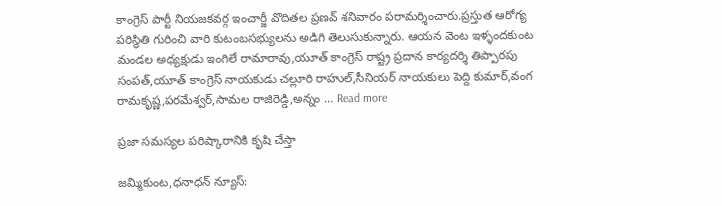కాంగ్రెస్ పార్టీ నియజకవర్గ ఇంచార్జీ వొదితల ప్రణవ్ శనివారం పరామర్శించారు.ప్రస్తుత ఆరోగ్య పరిస్థితి గురించి వారి కుటంబసభ్యులను అడిగి తెలుసుకున్నారు. ఆయన వెంట ఇళ్ళందకుంట మండల అధ్యక్షుడు ఇంగిలే రామారావు,యూత్ కాంగ్రెస్ రాష్ట్ర ప్రదాన కార్యదర్శి తిప్పారపు సంపత్,యూత్ కాంగ్రెస్ నాయకుడు చల్లూరి రాహుల్,సీనియర్ నాయకులు పెద్ది కుమార్,వంగ రామకృష్ణ,పరమేశ్వర్,సామల రాజిరెడ్డి,అన్నం … Read more

ప్రజా సమస్యల పరిష్కారానికి కృషి చేస్తా

జమ్మికుంట,ధనాధన్ న్యూస్: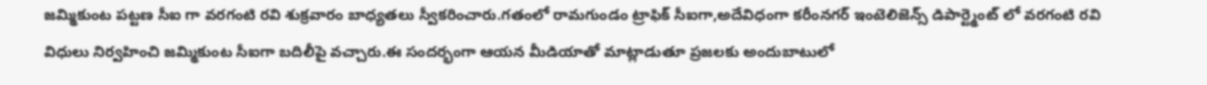జమ్మికుంట పట్టణ సీఐ గా వరగంటి రవి శుక్రవారం బాధ్యతలు స్వీకరించారు.గతంలో రామగుండం ట్రాఫిక్ సీఐగా,అదేవిధంగా కరీంనగర్ ఇంటెలిజెన్స్ డిపార్ట్మెంట్ లో వరగంటి రవి విధులు నిర్వహించి జమ్మికుంట సీఐగా బదిలీపై వచ్చారు.ఈ సందర్భంగా ఆయన మీడియాతో మాట్లాడుతూ ప్రజలకు అందుబాటులో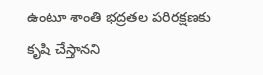ఉంటూ శాంతి భద్రతల పరిరక్షణకు కృషి చేస్తానని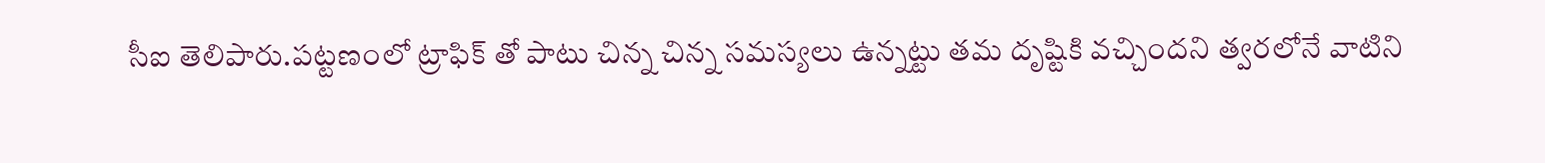సీఐ తెలిపారు.పట్టణంలో ట్రాఫిక్ తో పాటు చిన్న చిన్న సమస్యలు ఉన్నట్టు తమ దృష్టికి వచ్చిందని త్వరలోనే వాటిని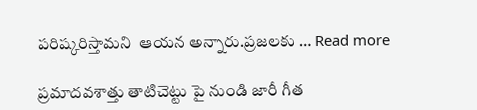పరిష్కరిస్తామని  ఆయన అన్నారు.ప్రజలకు … Read more

ప్రమాదవశాత్తు తాటిచెట్టు పై నుండి జారీ గీత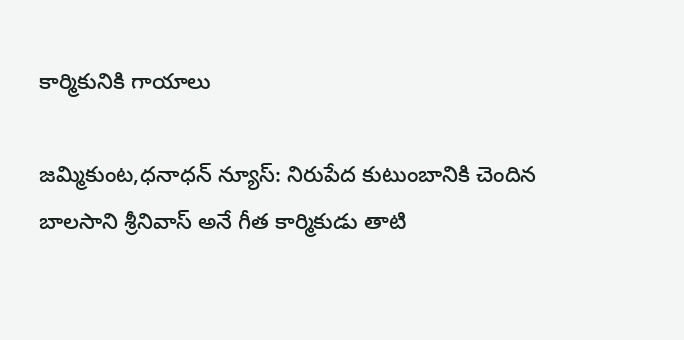కార్మికునికి గాయాలు

జమ్మికుంట,ధనాధన్ న్యూస్: నిరుపేద కుటుంబానికి చెందిన బాలసాని శ్రీనివాస్ అనే గీత కార్మికుడు తాటి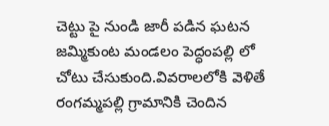చెట్టు పై నుండి జారీ పడిన ఘటన జమ్మికుంట మండలం పెద్ధంపల్లి లో చోటు చేసుకుంది.వివరాలలోకి వెళితే రంగమ్మపల్లి గ్రామానికి చెందిన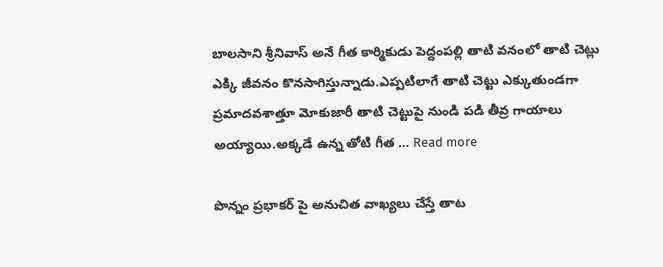బాలసాని శ్రీనివాస్ అనే గీత కార్మికుడు పెద్దంపల్లి తాటి వనంలో తాటి చెట్లు ఎక్కి జీవనం కొనసాగిస్తున్నాడు.ఎప్పటిలాగే తాటి చెట్టు ఎక్కుతుండగా ప్రమాదవశాత్తూ మోకుజారీ తాటి చెట్టుపై నుండి పడి తీవ్ర గాయాలు అయ్యాయి.అక్కడే ఉన్న తోటి గీత … Read more

పొన్నం ప్రభాకర్ పై అనుచిత వాఖ్యలు చేస్తే తాట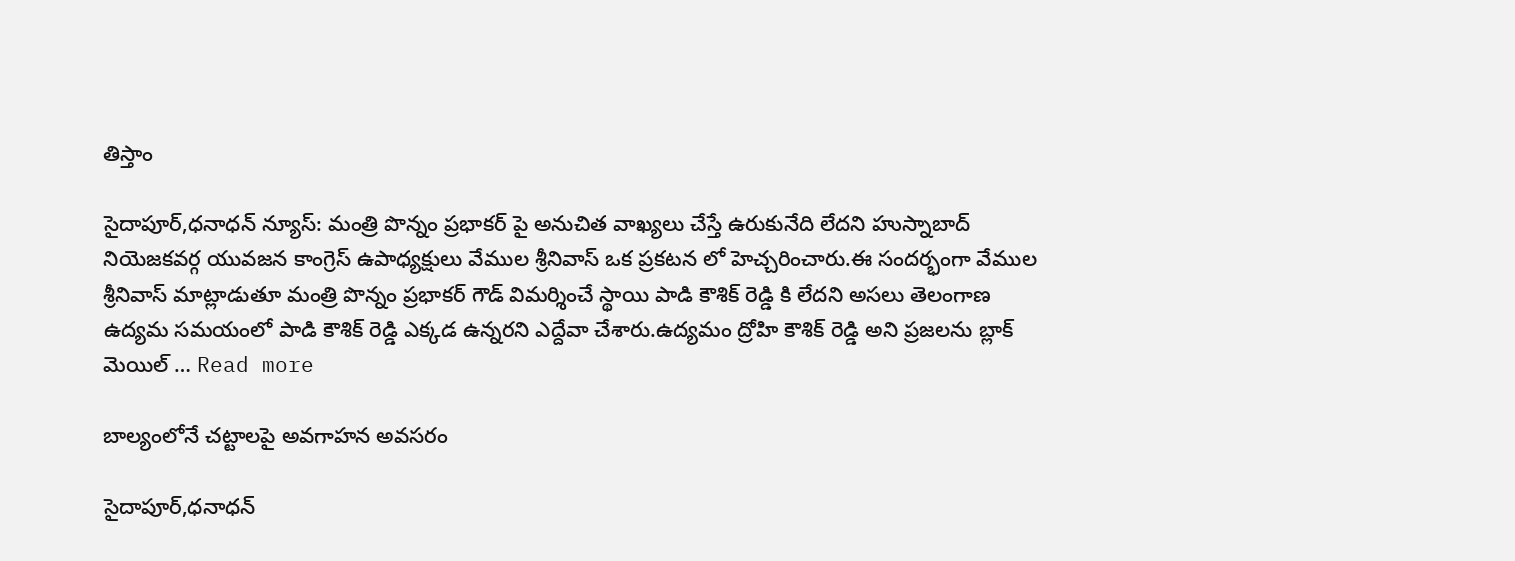తిస్తాం

సైదాపూర్,ధనాధన్ న్యూస్: మంత్రి పొన్నం ప్రభాకర్ పై అనుచిత వాఖ్యలు చేస్తే ఉరుకునేది లేదని హుస్నాబాద్ నియెజకవర్గ యువజన కాంగ్రెస్ ఉపాధ్యక్షులు వేముల శ్రీనివాస్ ఒక ప్రకటన లో హెచ్చరించారు.ఈ సందర్భంగా వేముల శ్రీనివాస్ మాట్లాడుతూ మంత్రి పొన్నం ప్రభాకర్ గౌడ్ విమర్శించే స్థాయి పాడి కౌశిక్ రెడ్డి కి లేదని అసలు తెలంగాణ ఉద్యమ సమయంలో పాడి కౌశిక్ రెడ్డి ఎక్కడ ఉన్నరని ఎద్దేవా చేశారు.ఉద్యమం ద్రోహి కౌశిక్ రెడ్డి అని ప్రజలను బ్లాక్ మెయిల్ … Read more

బాల్యంలోనే చట్టాలపై అవగాహన అవసరం

సైదాపూర్,ధనాధన్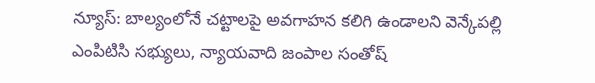న్యూస్: బాల్యంలోనే చట్టాలపై అవగాహన కలిగి ఉండాలని వెన్కేపల్లి ఎంపిటిసి సభ్యులు, న్యాయవాది జంపాల సంతోష్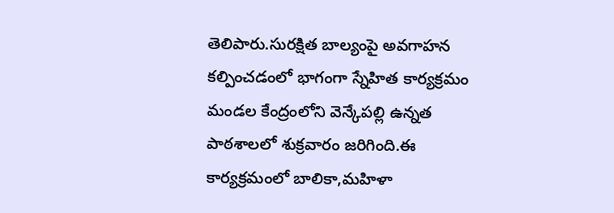తెలిపారు.సురక్షిత బాల్యంపై అవగాహన కల్పించడంలో భాగంగా స్నేహిత కార్యక్రమం మండల కేంద్రంలోని వెన్కేపల్లి ఉన్నత పాఠశాలలో శుక్రవారం జరిగింది.ఈ కార్యక్రమంలో బాలికా,మహిళా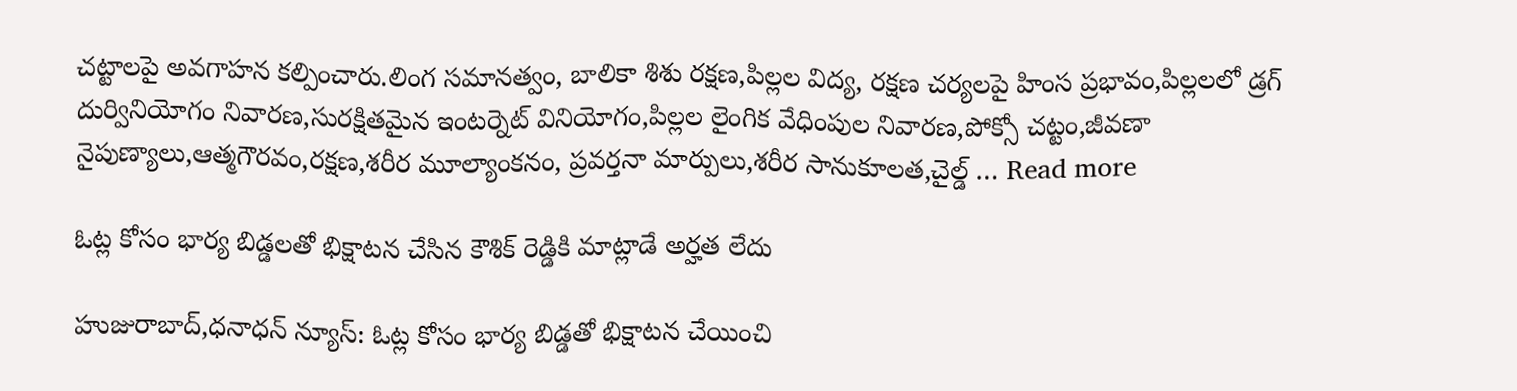చట్టాలపై అవగాహన కల్పించారు.లింగ సమానత్వం, బాలికా శిశు రక్షణ,పిల్లల విద్య, రక్షణ చర్యలపై హింస ప్రభావం,పిల్లలలో డ్రగ్ దుర్వినియోగం నివారణ,సురక్షితమైన ఇంటర్నెట్ వినియోగం,పిల్లల లైంగిక వేధింపుల నివారణ,పోక్సో చట్టం,జీవణా నైపుణ్యాలు,ఆత్మగౌరవం,రక్షణ,శరీర మూల్యాంకనం, ప్రవర్తనా మార్పులు,శరీర సానుకూలత,చైల్డ్ … Read more

ఓట్ల కోసం భార్య బిడ్డలతో భిక్షాటన చేసిన కౌశిక్ రెడ్డికి మాట్లాడే అర్హత లేదు

హుజురాబాద్,ధనాధన్ న్యూస్: ఓట్ల కోసం భార్య బిడ్డతో భిక్షాటన చేయించి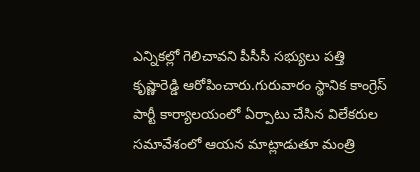ఎన్నికల్లో గెలిచావని పీసీసీ సభ్యులు పత్తి కృష్ణారెడ్డి ఆరోపించారు.గురువారం స్థానిక కాంగ్రెస్ పార్టీ కార్యాలయంలో ఏర్పాటు చేసిన విలేకరుల సమావేశంలో ఆయన మాట్లాడుతూ మంత్రి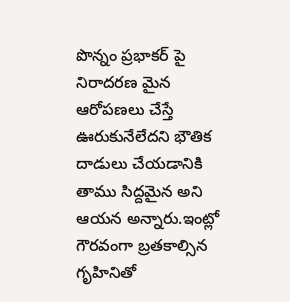పొన్నం ప్రభాకర్ పై నిరాదరణ మైన ఆరోపణలు చేస్తే ఊరుకునేలేదని భౌతిక దాడులు చేయడానికి తాము సిద్దమైన అని ఆయన అన్నారు.ఇంట్లో గౌరవంగా బ్రతకాల్సిన గృహినితో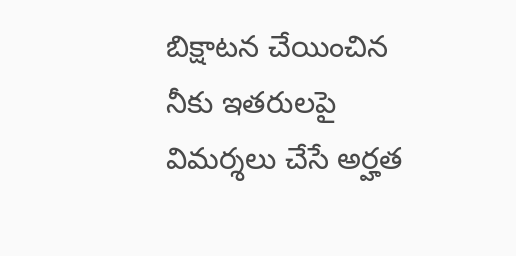బిక్షాటన చేయించిన నీకు ఇతరులపై విమర్శలు చేసే అర్హత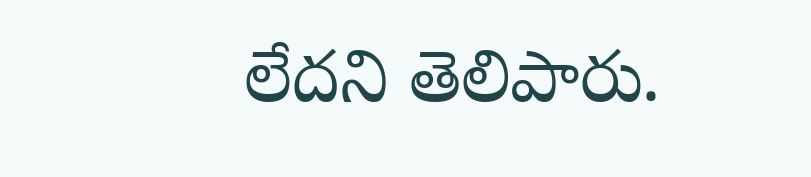లేదని తెలిపారు.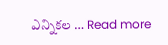ఎన్నికల … Read more